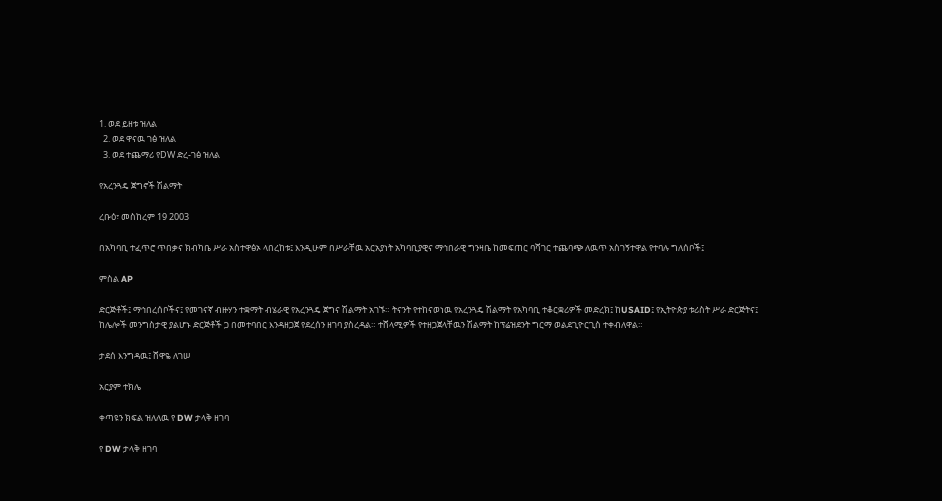1. ወደ ይዘቱ ዝለል
  2. ወደ ዋናዉ ገፅ ዝለል
  3. ወደ ተጨማሪ የDW ድረ-ገፅ ዝለል

የአረንጓዴ ጀግኖች ሽልማት

ረቡዕ፣ መስከረም 19 2003

በአካባቢ ተፈጥሮ ጥበቃና ክብካቤ ሥራ አስተዋፅኦ ላበረከቱ፤ እንዲሁም በሥራቸዉ አርአያነት አካባቢያዊና ማኅበራዊ ግንዛቤ ከመፍጠር ባሻገር ተጨባጭ ለዉጥ አስገኝተዋል የተባሉ ግለሰቦች፤

ምስል AP

ድርጅቶች፤ ማኅበረሰቦችና፤ የመገናኛ ብዙሃን ተቋማት ብሄራዊ የአረንጓዴ ጀግና ሽልማት አገኙ። ትናንት የተከናወነዉ የአረንጓዴ ሽልማት የአካባቢ ተቆርቋሪዎች መድረክ፤ ከUSAID፤ የኢትዮጵያ ቱሪስት ሥራ ድርጅትና፤ ከሌሎች መንግስታዊ ያልሆኑ ድርጅቶች ጋ በመተባበር እንዳዘጋጀ የደረሰን ዘገባ ያስረዳል። ተሸላሚዎች የተዘጋጀላቸዉን ሽልማት ከፕሬዝደንት ግርማ ወልደጊዮርጊስ ተቀብለዋል።

ታደሰ እንግዳዉ፤ ሸዋዬ ለገሠ

አርያም ተክሌ

ቀጣዩን ክፍል ዝለለዉ የ DW ታላቅ ዘገባ

የ DW ታላቅ ዘገባ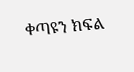ቀጣዩን ክፍል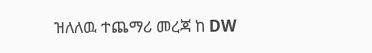ዝለለዉ ተጨማሪ መረጃ ከ DW